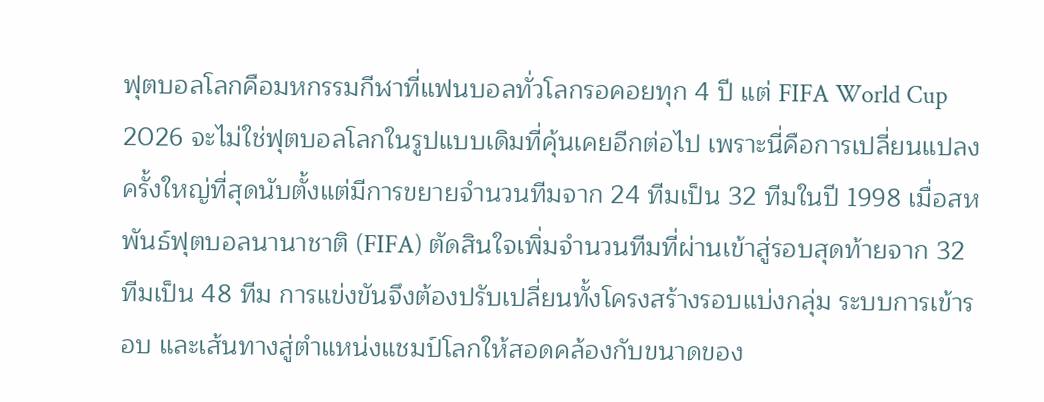ฟุตบอลโลกคือมหกรรมกีฬาที่แฟนบอลทั่วโลกรอคอยทุก 4 ปี แต่ FIFA World Cup 2026 จะไม่ใช่ฟุตบอลโลกในรูปแบบเดิมที่คุ้นเคยอีกต่อไป เพราะนี่คือการเปลี่ยนแปลงครั้งใหญ่ที่สุดนับตั้งแต่มีการขยายจำนวนทีมจาก 24 ทีมเป็น 32 ทีมในปี 1998 เมื่อสหพันธ์ฟุตบอลนานาชาติ (FIFA) ตัดสินใจเพิ่มจำนวนทีมที่ผ่านเข้าสู่รอบสุดท้ายจาก 32 ทีมเป็น 48 ทีม การแข่งขันจึงต้องปรับเปลี่ยนทั้งโครงสร้างรอบแบ่งกลุ่ม ระบบการเข้ารอบ และเส้นทางสู่ตำแหน่งแชมป์โลกให้สอดคล้องกับขนาดของ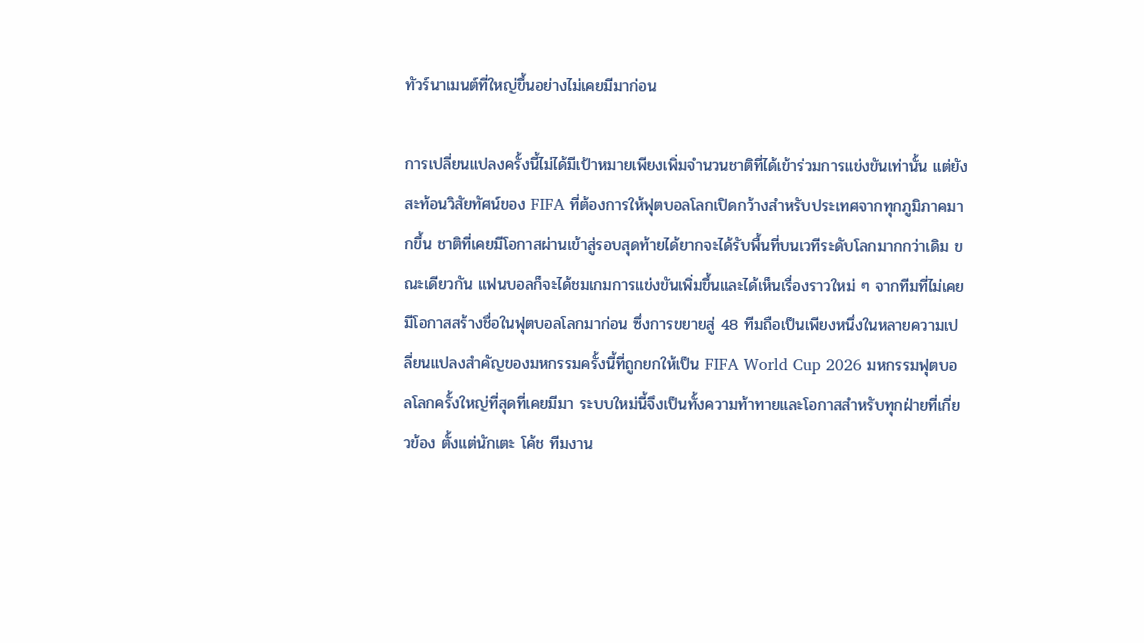ทัวร์นาเมนต์ที่ใหญ่ขึ้นอย่างไม่เคยมีมาก่อน

การเปลี่ยนแปลงครั้งนี้ไม่ได้มีเป้าหมายเพียงเพิ่มจำนวนชาติที่ได้เข้าร่วมการแข่งขันเท่านั้น แต่ยังสะท้อนวิสัยทัศน์ของ FIFA ที่ต้องการให้ฟุตบอลโลกเปิดกว้างสำหรับประเทศจากทุกภูมิภาคมากขึ้น ชาติที่เคยมีโอกาสผ่านเข้าสู่รอบสุดท้ายได้ยากจะได้รับพื้นที่บนเวทีระดับโลกมากกว่าเดิม ขณะเดียวกัน แฟนบอลก็จะได้ชมเกมการแข่งขันเพิ่มขึ้นและได้เห็นเรื่องราวใหม่ ๆ จากทีมที่ไม่เคยมีโอกาสสร้างชื่อในฟุตบอลโลกมาก่อน ซึ่งการขยายสู่ 48 ทีมถือเป็นเพียงหนึ่งในหลายความเปลี่ยนแปลงสำคัญของมหกรรมครั้งนี้ที่ถูกยกให้เป็น FIFA World Cup 2026 มหกรรมฟุตบอลโลกครั้งใหญ่ที่สุดที่เคยมีมา ระบบใหม่นี้จึงเป็นทั้งความท้าทายและโอกาสสำหรับทุกฝ่ายที่เกี่ยวข้อง ตั้งแต่นักเตะ โค้ช ทีมงาน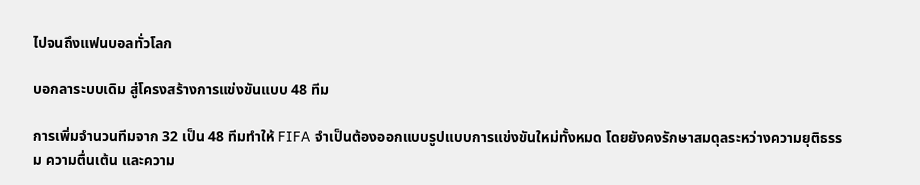ไปจนถึงแฟนบอลทั่วโลก

บอกลาระบบเดิม สู่โครงสร้างการแข่งขันแบบ 48 ทีม

การเพิ่มจำนวนทีมจาก 32 เป็น 48 ทีมทำให้ FIFA จำเป็นต้องออกแบบรูปแบบการแข่งขันใหม่ทั้งหมด โดยยังคงรักษาสมดุลระหว่างความยุติธรรม ความตื่นเต้น และความ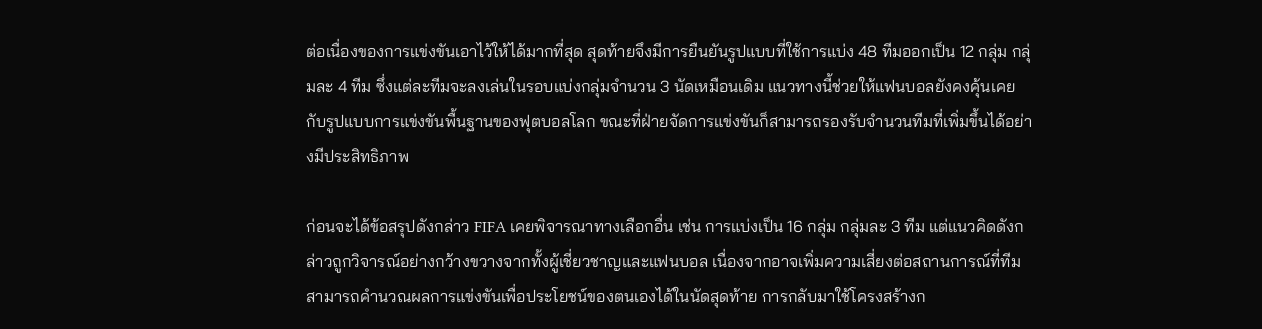ต่อเนื่องของการแข่งขันเอาไว้ให้ได้มากที่สุด สุดท้ายจึงมีการยืนยันรูปแบบที่ใช้การแบ่ง 48 ทีมออกเป็น 12 กลุ่ม กลุ่มละ 4 ทีม ซึ่งแต่ละทีมจะลงเล่นในรอบแบ่งกลุ่มจำนวน 3 นัดเหมือนเดิม แนวทางนี้ช่วยให้แฟนบอลยังคงคุ้นเคยกับรูปแบบการแข่งขันพื้นฐานของฟุตบอลโลก ขณะที่ฝ่ายจัดการแข่งขันก็สามารถรองรับจำนวนทีมที่เพิ่มขึ้นได้อย่างมีประสิทธิภาพ

ก่อนจะได้ข้อสรุปดังกล่าว FIFA เคยพิจารณาทางเลือกอื่น เช่น การแบ่งเป็น 16 กลุ่ม กลุ่มละ 3 ทีม แต่แนวคิดดังกล่าวถูกวิจารณ์อย่างกว้างขวางจากทั้งผู้เชี่ยวชาญและแฟนบอล เนื่องจากอาจเพิ่มความเสี่ยงต่อสถานการณ์ที่ทีมสามารถคำนวณผลการแข่งขันเพื่อประโยชน์ของตนเองได้ในนัดสุดท้าย การกลับมาใช้โครงสร้างก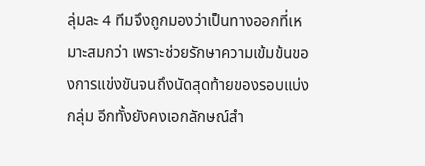ลุ่มละ 4 ทีมจึงถูกมองว่าเป็นทางออกที่เหมาะสมกว่า เพราะช่วยรักษาความเข้มข้นของการแข่งขันจนถึงนัดสุดท้ายของรอบแบ่งกลุ่ม อีกทั้งยังคงเอกลักษณ์สำ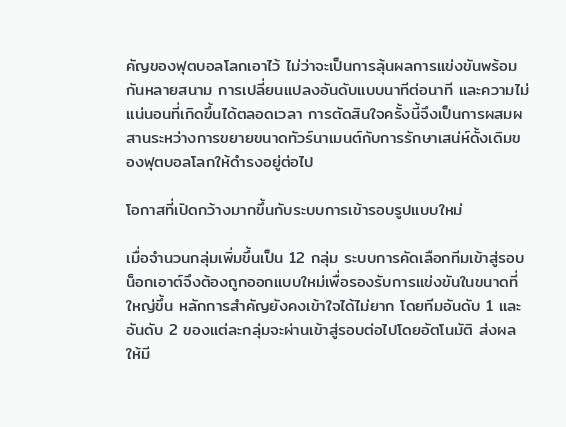คัญของฟุตบอลโลกเอาไว้ ไม่ว่าจะเป็นการลุ้นผลการแข่งขันพร้อมกันหลายสนาม การเปลี่ยนแปลงอันดับแบบนาทีต่อนาที และความไม่แน่นอนที่เกิดขึ้นได้ตลอดเวลา การตัดสินใจครั้งนี้จึงเป็นการผสมผสานระหว่างการขยายขนาดทัวร์นาเมนต์กับการรักษาเสน่ห์ดั้งเดิมของฟุตบอลโลกให้ดำรงอยู่ต่อไป

โอกาสที่เปิดกว้างมากขึ้นกับระบบการเข้ารอบรูปแบบใหม่

เมื่อจำนวนกลุ่มเพิ่มขึ้นเป็น 12 กลุ่ม ระบบการคัดเลือกทีมเข้าสู่รอบน็อกเอาต์จึงต้องถูกออกแบบใหม่เพื่อรองรับการแข่งขันในขนาดที่ใหญ่ขึ้น หลักการสำคัญยังคงเข้าใจได้ไม่ยาก โดยทีมอันดับ 1 และอันดับ 2 ของแต่ละกลุ่มจะผ่านเข้าสู่รอบต่อไปโดยอัตโนมัติ ส่งผลให้มี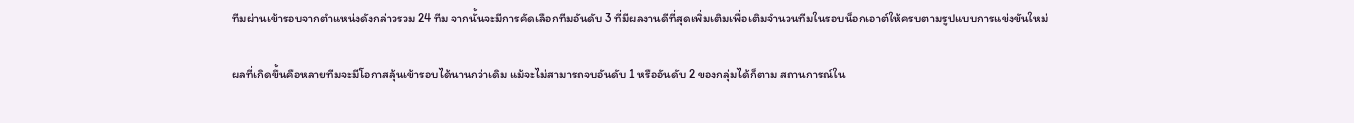ทีมผ่านเข้ารอบจากตำแหน่งดังกล่าวรวม 24 ทีม จากนั้นจะมีการคัดเลือกทีมอันดับ 3 ที่มีผลงานดีที่สุดเพิ่มเติมเพื่อเติมจำนวนทีมในรอบน็อกเอาต์ให้ครบตามรูปแบบการแข่งขันใหม่

ผลที่เกิดขึ้นคือหลายทีมจะมีโอกาสลุ้นเข้ารอบได้นานกว่าเดิม แม้จะไม่สามารถจบอันดับ 1 หรืออันดับ 2 ของกลุ่มได้ก็ตาม สถานการณ์ใน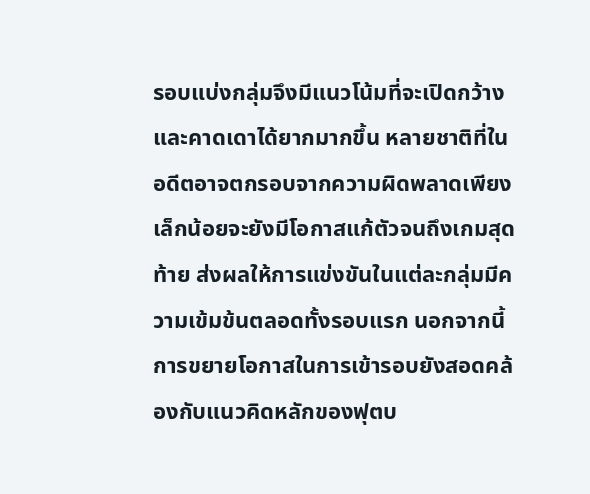รอบแบ่งกลุ่มจึงมีแนวโน้มที่จะเปิดกว้างและคาดเดาได้ยากมากขึ้น หลายชาติที่ในอดีตอาจตกรอบจากความผิดพลาดเพียงเล็กน้อยจะยังมีโอกาสแก้ตัวจนถึงเกมสุดท้าย ส่งผลให้การแข่งขันในแต่ละกลุ่มมีความเข้มข้นตลอดทั้งรอบแรก นอกจากนี้ การขยายโอกาสในการเข้ารอบยังสอดคล้องกับแนวคิดหลักของฟุตบ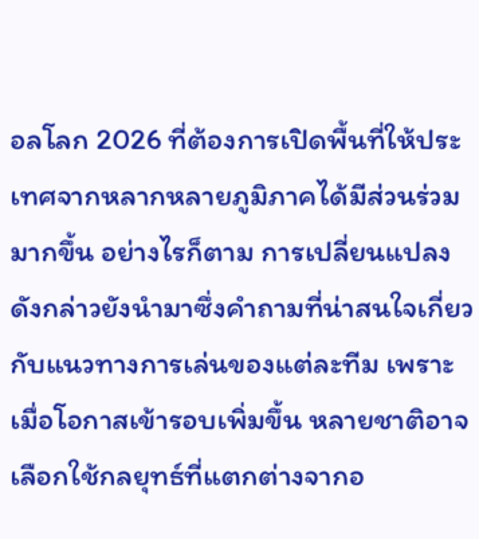อลโลก 2026 ที่ต้องการเปิดพื้นที่ให้ประเทศจากหลากหลายภูมิภาคได้มีส่วนร่วมมากขึ้น อย่างไรก็ตาม การเปลี่ยนแปลงดังกล่าวยังนำมาซึ่งคำถามที่น่าสนใจเกี่ยวกับแนวทางการเล่นของแต่ละทีม เพราะเมื่อโอกาสเข้ารอบเพิ่มขึ้น หลายชาติอาจเลือกใช้กลยุทธ์ที่แตกต่างจากอ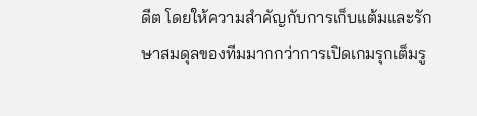ดีต โดยให้ความสำคัญกับการเก็บแต้มและรักษาสมดุลของทีมมากกว่าการเปิดเกมรุกเต็มรู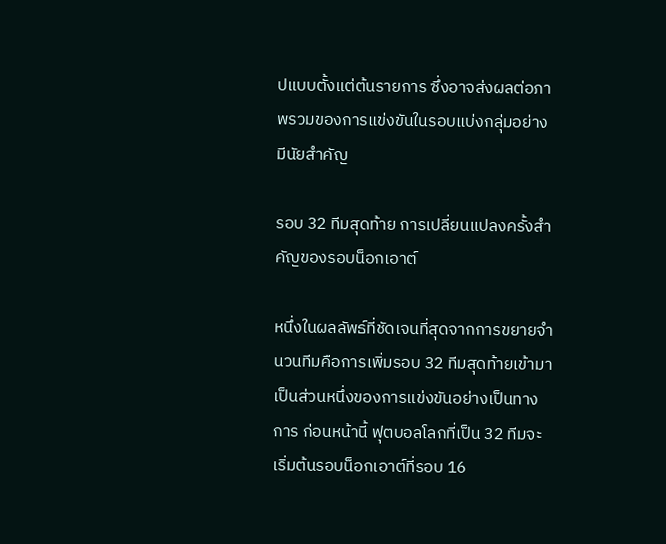ปแบบตั้งแต่ต้นรายการ ซึ่งอาจส่งผลต่อภาพรวมของการแข่งขันในรอบแบ่งกลุ่มอย่างมีนัยสำคัญ

รอบ 32 ทีมสุดท้าย การเปลี่ยนแปลงครั้งสำคัญของรอบน็อกเอาต์

หนึ่งในผลลัพธ์ที่ชัดเจนที่สุดจากการขยายจำนวนทีมคือการเพิ่มรอบ 32 ทีมสุดท้ายเข้ามาเป็นส่วนหนึ่งของการแข่งขันอย่างเป็นทางการ ก่อนหน้านี้ ฟุตบอลโลกที่เป็น 32 ทีมจะเริ่มต้นรอบน็อกเอาต์ที่รอบ 16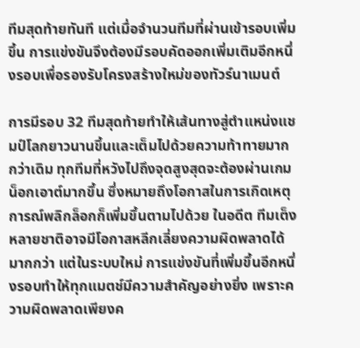ทีมสุดท้ายทันที แต่เมื่อจำนวนทีมที่ผ่านเข้ารอบเพิ่มขึ้น การแข่งขันจึงต้องมีรอบคัดออกเพิ่มเติมอีกหนึ่งรอบเพื่อรองรับโครงสร้างใหม่ของทัวร์นาเมนต์

การมีรอบ 32 ทีมสุดท้ายทำให้เส้นทางสู่ตำแหน่งแชมป์โลกยาวนานขึ้นและเต็มไปด้วยความท้าทายมากกว่าเดิม ทุกทีมที่หวังไปถึงจุดสูงสุดจะต้องผ่านเกมน็อกเอาต์มากขึ้น ซึ่งหมายถึงโอกาสในการเกิดเหตุการณ์พลิกล็อกก็เพิ่มขึ้นตามไปด้วย ในอดีต ทีมเต็งหลายชาติอาจมีโอกาสหลีกเลี่ยงความผิดพลาดได้มากกว่า แต่ในระบบใหม่ การแข่งขันที่เพิ่มขึ้นอีกหนึ่งรอบทำให้ทุกแมตช์มีความสำคัญอย่างยิ่ง เพราะความผิดพลาดเพียงค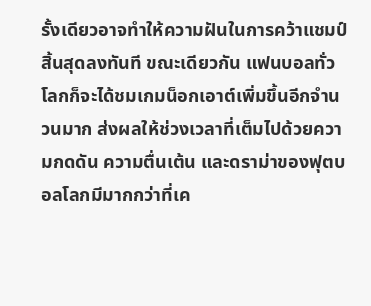รั้งเดียวอาจทำให้ความฝันในการคว้าแชมป์สิ้นสุดลงทันที ขณะเดียวกัน แฟนบอลทั่วโลกก็จะได้ชมเกมน็อกเอาต์เพิ่มขึ้นอีกจำนวนมาก ส่งผลให้ช่วงเวลาที่เต็มไปด้วยความกดดัน ความตื่นเต้น และดราม่าของฟุตบอลโลกมีมากกว่าที่เค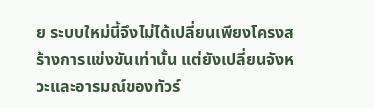ย ระบบใหม่นี้จึงไม่ได้เปลี่ยนเพียงโครงสร้างการแข่งขันเท่านั้น แต่ยังเปลี่ยนจังหวะและอารมณ์ของทัวร์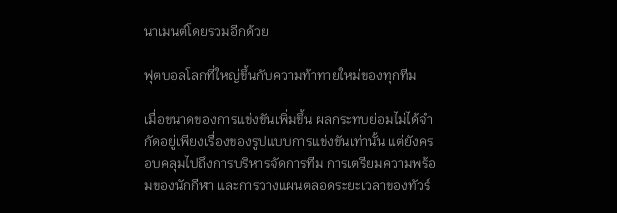นาเมนต์โดยรวมอีกด้วย

ฟุตบอลโลกที่ใหญ่ขึ้นกับความท้าทายใหม่ของทุกทีม

เมื่อขนาดของการแข่งขันเพิ่มขึ้น ผลกระทบย่อมไม่ได้จำกัดอยู่เพียงเรื่องของรูปแบบการแข่งขันเท่านั้น แต่ยังครอบคลุมไปถึงการบริหารจัดการทีม การเตรียมความพร้อมของนักกีฬา และการวางแผนตลอดระยะเวลาของทัวร์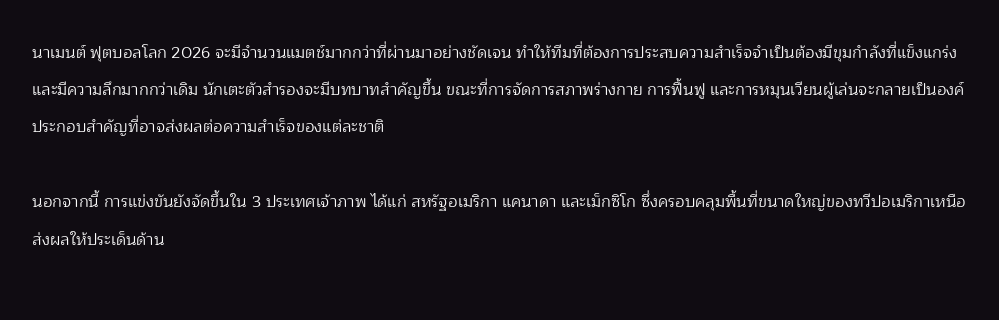นาเมนต์ ฟุตบอลโลก 2026 จะมีจำนวนแมตช์มากกว่าที่ผ่านมาอย่างชัดเจน ทำให้ทีมที่ต้องการประสบความสำเร็จจำเป็นต้องมีขุมกำลังที่แข็งแกร่งและมีความลึกมากกว่าเดิม นักเตะตัวสำรองจะมีบทบาทสำคัญขึ้น ขณะที่การจัดการสภาพร่างกาย การฟื้นฟู และการหมุนเวียนผู้เล่นจะกลายเป็นองค์ประกอบสำคัญที่อาจส่งผลต่อความสำเร็จของแต่ละชาติ

นอกจากนี้ การแข่งขันยังจัดขึ้นใน 3 ประเทศเจ้าภาพ ได้แก่ สหรัฐอเมริกา แคนาดา และเม็กซิโก ซึ่งครอบคลุมพื้นที่ขนาดใหญ่ของทวีปอเมริกาเหนือ ส่งผลให้ประเด็นด้าน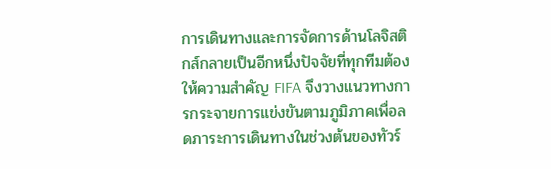การเดินทางและการจัดการด้านโลจิสติกส์กลายเป็นอีกหนึ่งปัจจัยที่ทุกทีมต้องให้ความสำคัญ FIFA จึงวางแนวทางการกระจายการแข่งขันตามภูมิภาคเพื่อลดภาระการเดินทางในช่วงต้นของทัวร์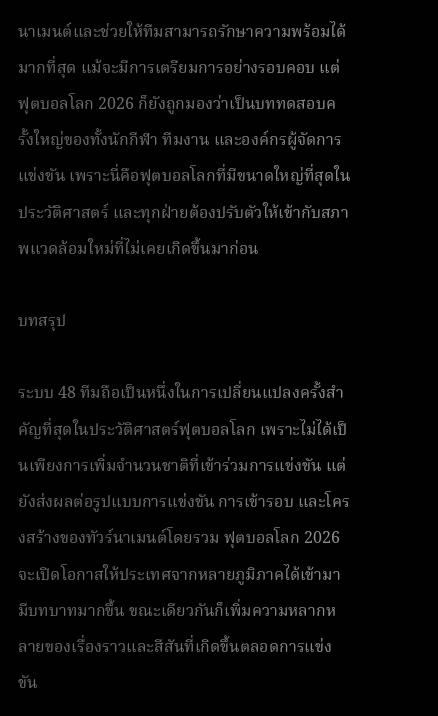นาเมนต์และช่วยให้ทีมสามารถรักษาความพร้อมได้มากที่สุด แม้จะมีการเตรียมการอย่างรอบคอบ แต่ฟุตบอลโลก 2026 ก็ยังถูกมองว่าเป็นบททดสอบครั้งใหญ่ของทั้งนักกีฬา ทีมงาน และองค์กรผู้จัดการแข่งขัน เพราะนี่คือฟุตบอลโลกที่มีขนาดใหญ่ที่สุดในประวัติศาสตร์ และทุกฝ่ายต้องปรับตัวให้เข้ากับสภาพแวดล้อมใหม่ที่ไม่เคยเกิดขึ้นมาก่อน

บทสรุป

ระบบ 48 ทีมถือเป็นหนึ่งในการเปลี่ยนแปลงครั้งสำคัญที่สุดในประวัติศาสตร์ฟุตบอลโลก เพราะไม่ได้เป็นเพียงการเพิ่มจำนวนชาติที่เข้าร่วมการแข่งขัน แต่ยังส่งผลต่อรูปแบบการแข่งขัน การเข้ารอบ และโครงสร้างของทัวร์นาเมนต์โดยรวม ฟุตบอลโลก 2026 จะเปิดโอกาสให้ประเทศจากหลายภูมิภาคได้เข้ามามีบทบาทมากขึ้น ขณะเดียวกันก็เพิ่มความหลากหลายของเรื่องราวและสีสันที่เกิดขึ้นตลอดการแข่งขัน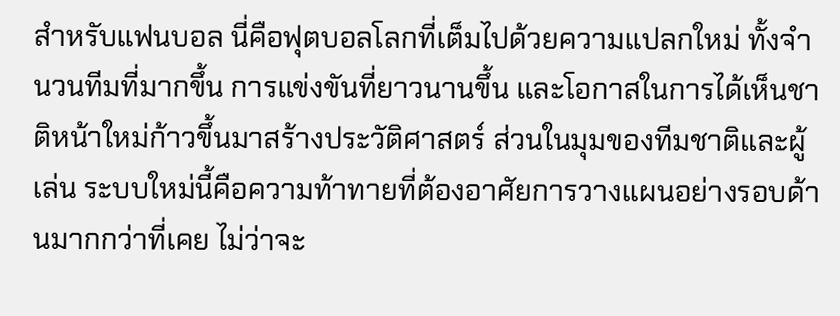สำหรับแฟนบอล นี่คือฟุตบอลโลกที่เต็มไปด้วยความแปลกใหม่ ทั้งจำนวนทีมที่มากขึ้น การแข่งขันที่ยาวนานขึ้น และโอกาสในการได้เห็นชาติหน้าใหม่ก้าวขึ้นมาสร้างประวัติศาสตร์ ส่วนในมุมของทีมชาติและผู้เล่น ระบบใหม่นี้คือความท้าทายที่ต้องอาศัยการวางแผนอย่างรอบด้านมากกว่าที่เคย ไม่ว่าจะ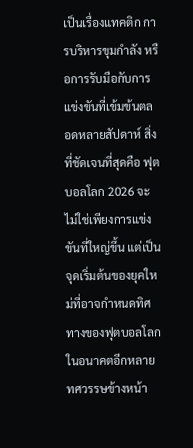เป็นเรื่องแทคติก การบริหารขุมกำลัง หรือการรับมือกับการแข่งขันที่เข้มข้นตลอดหลายสัปดาห์ สิ่งที่ชัดเจนที่สุดคือ ฟุตบอลโลก 2026 จะไม่ใช่เพียงการแข่งขันที่ใหญ่ขึ้น แต่เป็นจุดเริ่มต้นของยุคใหม่ที่อาจกำหนดทิศทางของฟุตบอลโลกในอนาคตอีกหลายทศวรรษข้างหน้า